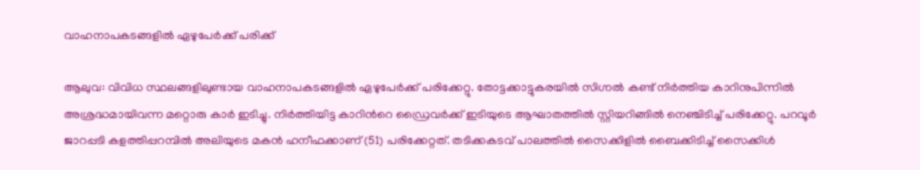വാഹനാപകടങ്ങളിൽ ഏഴുപേർക്ക് പരിക്ക്

ആലുവ: വിവിധ സ്ഥലങ്ങളിലുണ്ടായ വാഹനാപകടങ്ങളിൽ ഏഴുപേർക്ക് പരിക്കേറ്റു. തോട്ടക്കാട്ടുകരയിൽ സിഗ്നൽ കണ്ട് നിർത്തിയ കാറിനുപിന്നിൽ അശ്രദ്ധമായിവന്ന മറ്റൊരു കാർ ഇടിച്ചു. നിർത്തിയിട്ട കാറിന്‍റെ ഡ്രൈവർക്ക് ഇടിയുടെ ആഘാതത്തിൽ സ്റ്റിയറിങ്ങിൽ നെഞ്ചിടിച്ച് പരിക്കേറ്റു. പറവൂർ ജാറപ്പടി കളത്തിപ്പറമ്പിൽ അലിയുടെ മകൻ ഹനീഫക്കാണ് (51) പരിക്കേറ്റത്. തടിക്കകടവ് പാലത്തിൽ സൈക്കിളിൽ ബൈക്കിടിച്ച് സൈക്കിൾ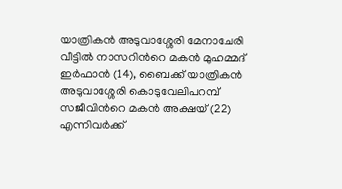യാത്രികൻ അടുവാശ്ശേരി മേനാചേരി വീട്ടിൽ നാസറിന്‍റെ മകൻ മുഹമ്മദ് ഇർഫാൻ (14), ബൈക്ക് യാത്രികൻ അടുവാശ്ശേരി കൊടുവേലിപറമ്പ് സജീവിന്‍റെ മകൻ അക്ഷയ് (22) എന്നിവർക്ക്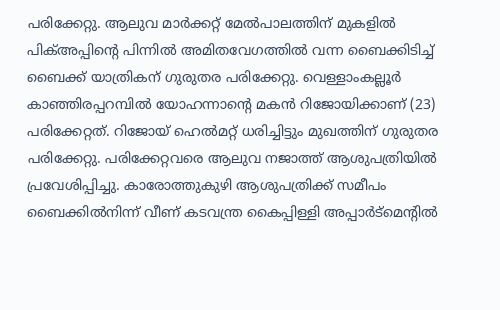പരിക്കേറ്റു. ആലുവ മാർക്കറ്റ് മേൽപാലത്തിന് മുകളിൽ പിക്അപ്പിന്‍റെ പിന്നിൽ അമിതവേഗത്തിൽ വന്ന ബൈക്കിടിച്ച് ബൈക്ക് യാത്രികന് ഗുരുതര പരിക്കേറ്റു. വെള്ളാംകല്ലൂർ കാഞ്ഞിരപ്പറമ്പിൽ യോഹന്നാന്‍റെ മകൻ റിജോയിക്കാണ് (23) പരിക്കേറ്റത്. റിജോയ് ഹെൽമറ്റ് ധരിച്ചിട്ടും മുഖത്തിന് ഗുരുതര പരിക്കേറ്റു. പരിക്കേറ്റവരെ ആലുവ നജാത്ത് ആശുപത്രിയിൽ പ്രവേശിപ്പിച്ചു. കാരോത്തുകുഴി ആശുപത്രിക്ക് സമീപം ബൈക്കിൽനിന്ന് വീണ് കടവന്ത്ര കൈപ്പിള്ളി അപ്പാർട്മെന്റിൽ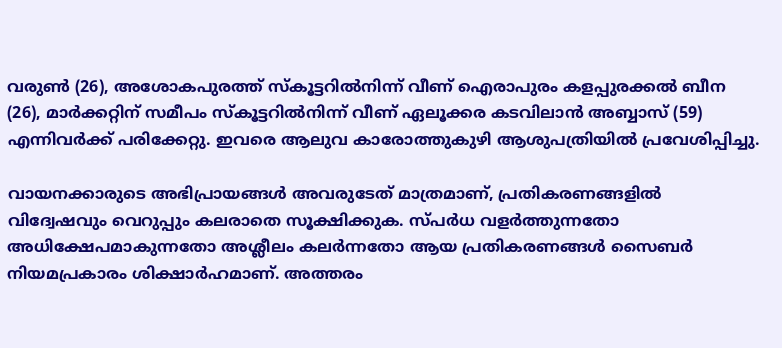വരുൺ (26), അശോകപുരത്ത് സ്കൂട്ടറിൽനിന്ന് വീണ് ഐരാപുരം കളപ്പുരക്കൽ ബീന (26), മാർക്കറ്റിന് സമീപം സ്കൂട്ടറിൽനിന്ന് വീണ് ഏലൂക്കര കടവിലാൻ അബ്ബാസ് (59) എന്നിവർക്ക് പരിക്കേറ്റു. ഇവരെ ആലുവ കാരോത്തുകുഴി ആശുപത്രിയിൽ പ്രവേശിപ്പിച്ചു.

വായനക്കാരുടെ അഭിപ്രായങ്ങള്‍ അവരുടേത് മാത്രമാണ്, പ്രതികരണങ്ങളിൽ വിദ്വേഷവും വെറുപ്പും കലരാതെ സൂക്ഷിക്കുക. സ്പർധ വളർത്തുന്നതോ അധിക്ഷേപമാകുന്നതോ അശ്ലീലം കലർന്നതോ ആയ പ്രതികരണങ്ങൾ സൈബർ നിയമപ്രകാരം ശിക്ഷാർഹമാണ്. അത്തരം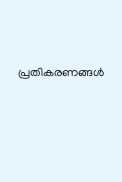പ്രതികരണങ്ങൾ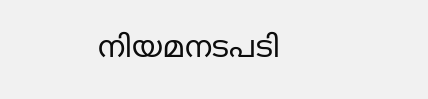നിയമനടപടി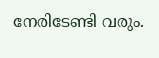നേരിടേണ്ടി വരും.